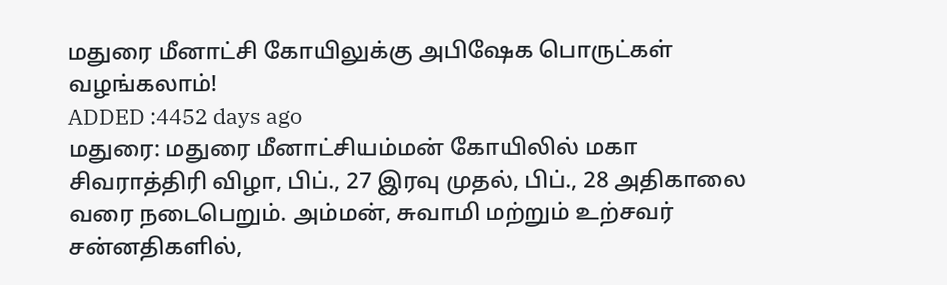மதுரை மீனாட்சி கோயிலுக்கு அபிஷேக பொருட்கள் வழங்கலாம்!
ADDED :4452 days ago
மதுரை: மதுரை மீனாட்சியம்மன் கோயிலில் மகா சிவராத்திரி விழா, பிப்., 27 இரவு முதல், பிப்., 28 அதிகாலை வரை நடைபெறும். அம்மன், சுவாமி மற்றும் உற்சவர் சன்னதிகளில்,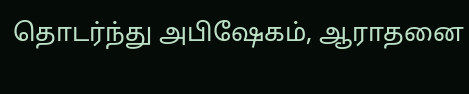தொடர்ந்து அபிஷேகம், ஆராதனை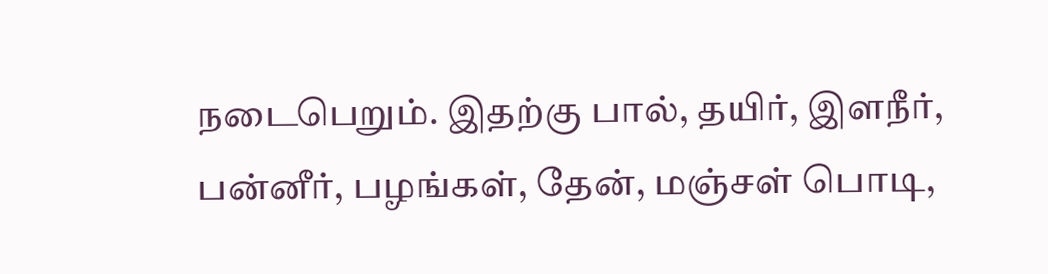நடைபெறும். இதற்கு பால், தயிர், இளநீர், பன்னீர், பழங்கள், தேன், மஞ்சள் பொடி,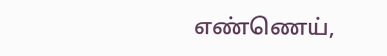எண்ணெய்,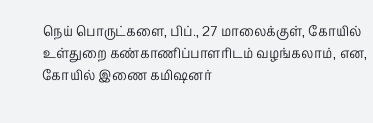நெய் பொருட்களை, பிப்., 27 மாலைக்குள், கோயில் உள்துறை கண்காணிப்பாளரிடம் வழங்கலாம், என, கோயில் இணை கமிஷனர்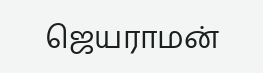ஜெயராமன்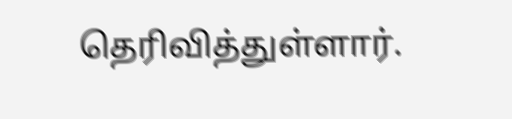தெரிவித்துள்ளார்.